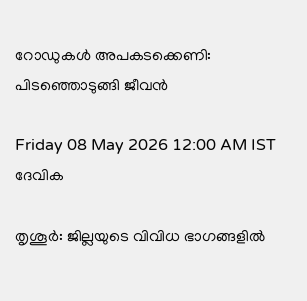റോഡുകൾ അപകടക്കെണി: പിടഞ്ഞൊടുങ്ങി ജീവൻ

Friday 08 May 2026 12:00 AM IST
ദേവിക

തൃശൂർ: ജില്ലയുടെ വിവിധ ഭാഗങ്ങളിൽ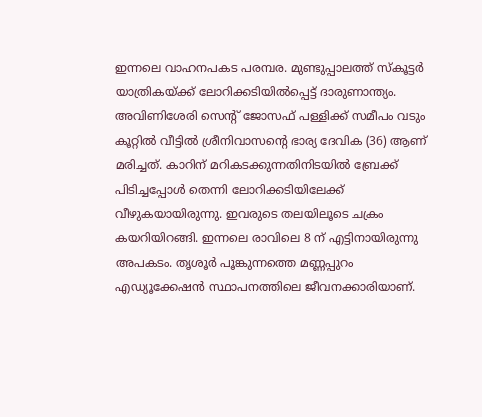ഇന്നലെ വാഹനപകട പരമ്പര. മുണ്ടുപ്പാലത്ത് സ്‌കൂട്ടർ യാത്രികയ്ക്ക് ലോറിക്കടിയിൽപ്പെട്ട് ദാരുണാന്ത്യം. അവിണിശേരി സെന്റ് ജോസഫ് പള്ളിക്ക് സമീപം വടും കൂറ്റിൽ വീട്ടിൽ ശ്രീനിവാസന്റെ ഭാര്യ ദേവിക (36) ആണ് മരിച്ചത്. കാറിന് മറികടക്കുന്നതിനിടയിൽ ബ്രേക്ക് പിടിച്ചപ്പോൾ തെന്നി ലോറിക്കടിയിലേക്ക് വീഴുകയായിരുന്നു. ഇവരുടെ തലയിലൂടെ ചക്രം കയറിയിറങ്ങി. ഇന്നലെ രാവിലെ 8 ന് എട്ടിനായിരുന്നു അപകടം. തൃശൂർ പൂങ്കുന്നത്തെ മണ്ണപ്പുറം എഡ്യൂക്കേഷൻ സ്ഥാപനത്തിലെ ജീവനക്കാരിയാണ്.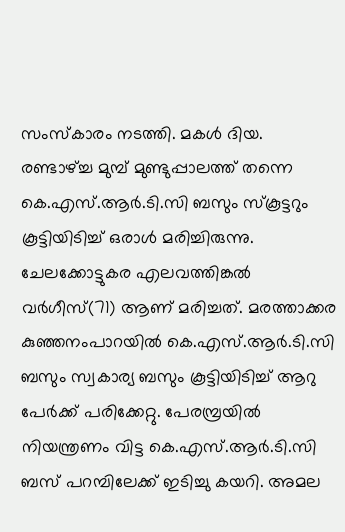സംസ്‌കാരം നടത്തി. മകൾ ദിയ. രണ്ടാഴ്ച്ച മുമ്പ് മുണ്ടുപ്പാലത്ത് തന്നെ കെ.എസ്.ആർ.ടി.സി ബസും സ്‌കൂട്ടറും കൂട്ടിയിടിച്ച് ഒരാൾ മരിച്ചിരുന്നു. ചേലക്കോട്ടുകര എലവത്തിങ്കൽ വർഗീസ്(71) ആണ് മരിച്ചത്. മരത്താക്കര കുഞ്ഞനംപാറയിൽ കെ.എസ്.ആർ.ടി.സി ബസും സ്വകാര്യ ബസും കൂട്ടിയിടിച്ച് ആറു പേർക്ക് പരിക്കേറ്റു. പേരമ്പ്രയിൽ നിയന്ത്രണം വിട്ട കെ.എസ്.ആർ.ടി.സി ബസ് പറമ്പിലേക്ക് ഇടിച്ചു കയറി. അമല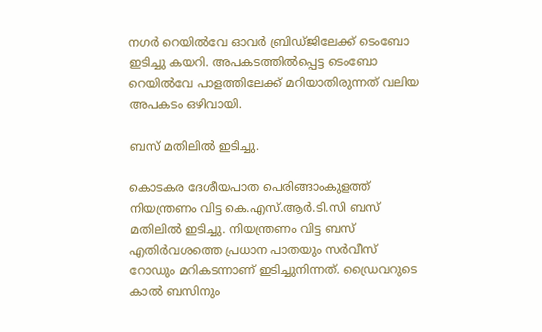നഗർ റെയിൽവേ ഓവർ ബ്രിഡ്ജിലേക്ക് ടെംബോ ഇടിച്ചു കയറി. അപകടത്തിൽപ്പെട്ട ടെംബോ റെയിൽവേ പാളത്തിലേക്ക് മറിയാതിരുന്നത് വലിയ അപകടം ഒഴിവായി.

ബസ് മതിലിൽ ഇടിച്ചു.

കൊടകര ദേശീയപാത പെരിങ്ങാംകുളത്ത് നിയന്ത്രണം വിട്ട കെ.എസ്.ആർ.ടി.സി ബസ് മതിലിൽ ഇടിച്ചു. നിയന്ത്രണം വിട്ട ബസ് എതിർവശത്തെ പ്രധാന പാതയും സർവീസ് റോഡും മറികടന്നാണ് ഇടിച്ചുനിന്നത്. ഡ്രൈവറുടെ കാൽ ബസിനും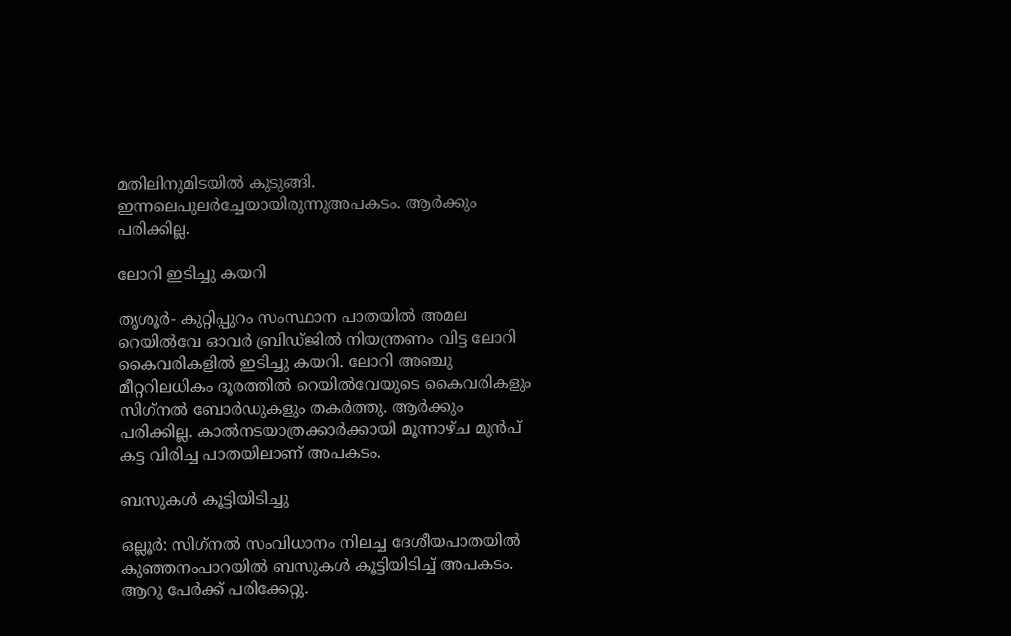മതിലിനുമിടയിൽ കുടുങ്ങി. ഇന്നലെപുലർച്ചേയായിരുന്നുഅപകടം. ആർക്കും പരിക്കില്ല.

ലോറി ഇടിച്ചു കയറി

തൃശൂർ- കുറ്റിപ്പുറം സംസ്ഥാന പാതയിൽ അമല റെയിൽവേ ഓവർ ബ്രിഡ്ജിൽ നിയന്ത്രണം വിട്ട ലോറി കൈവരികളിൽ ഇടിച്ചു കയറി. ലോറി അഞ്ചു മീറ്ററിലധികം ദൂരത്തിൽ റെയിൽവേയുടെ കൈവരികളും സിഗ്‌നൽ ബോർഡുകളും തകർത്തു. ആർക്കും പരിക്കില്ല. കാൽനടയാത്രക്കാർക്കായി മൂന്നാഴ്ച മുൻപ് കട്ട വിരിച്ച പാതയിലാണ് അപകടം.

ബസുകൾ കൂട്ടിയിടിച്ചു

ഒല്ലൂർ: സിഗ്‌നൽ സംവിധാനം നിലച്ച ദേശീയപാതയിൽ കുഞ്ഞനംപാറയിൽ ബസുകൾ കൂട്ടിയിടിച്ച് അപകടം. ആറു പേർക്ക് പരിക്കേറ്റു.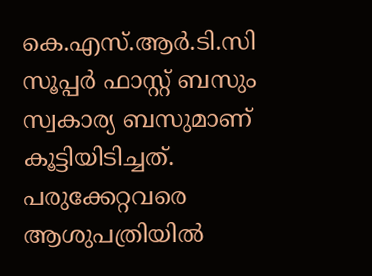കെ.എസ്.ആർ.ടി.സി സൂപ്പർ ഫാസ്റ്റ് ബസും സ്വകാര്യ ബസുമാണ് കൂട്ടിയിടിച്ചത്. പരുക്കേറ്റവരെ ആശുപത്രിയിൽ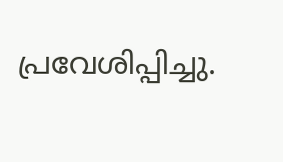പ്രവേശിപ്പിച്ചു.